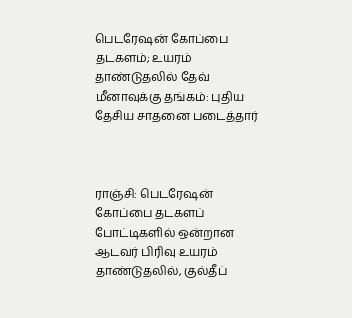பெடரேஷன் கோப்பை தடகளம்; உயரம் தாண்டுதலில் தேவ் மீனாவுக்கு தங்கம்: புதிய தேசிய சாதனை படைத்தார்



ராஞ்சி: பெடரேஷன் கோப்பை தடகளப் போட்டிகளில் ஒன்றான ஆடவர் பிரிவு உயரம் தாண்டுதலில், குல்தீப்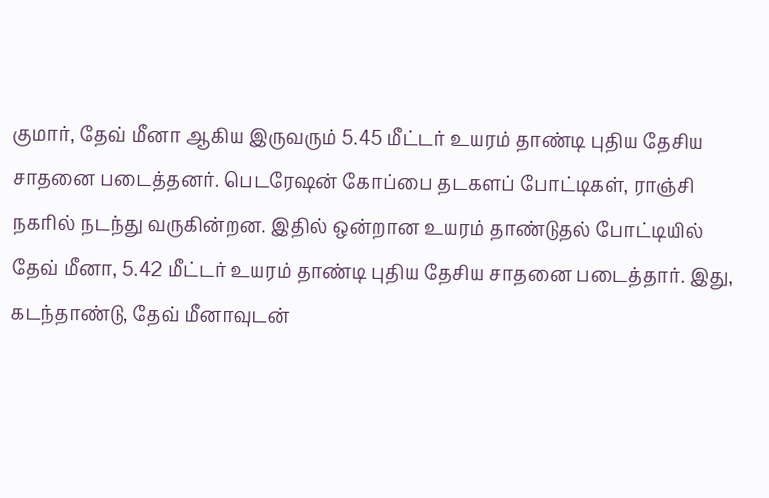குமார், தேவ் மீனா ஆகிய இருவரும் 5.45 மீட்டர் உயரம் தாண்டி புதிய தேசிய சாதனை படைத்தனர். பெடரேஷன் கோப்பை தடகளப் போட்டிகள், ராஞ்சி நகரில் நடந்து வருகின்றன. இதில் ஒன்றான உயரம் தாண்டுதல் போட்டியில் தேவ் மீனா, 5.42 மீட்டர் உயரம் தாண்டி புதிய தேசிய சாதனை படைத்தார். இது, கடந்தாண்டு, தேவ் மீனாவுடன்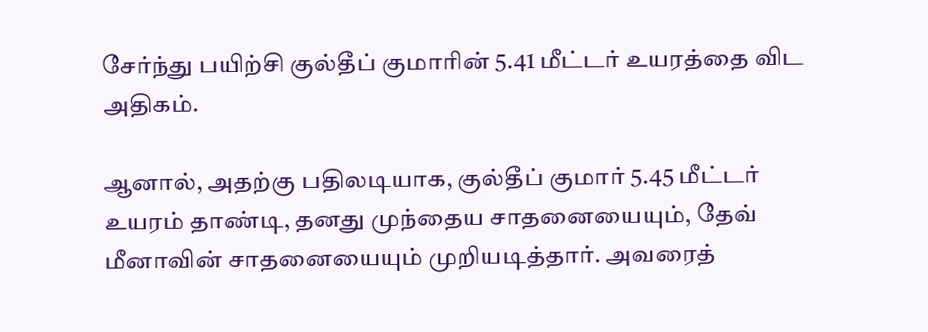சேர்ந்து பயிற்சி குல்தீப் குமாரின் 5.41 மீட்டர் உயரத்தை விட அதிகம்.

ஆனால், அதற்கு பதிலடியாக, குல்தீப் குமார் 5.45 மீட்டர் உயரம் தாண்டி, தனது முந்தைய சாதனையையும், தேவ் மீனாவின் சாதனையையும் முறியடித்தார். அவரைத்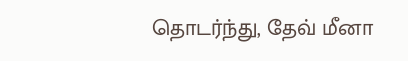தொடர்ந்து, தேவ் மீனா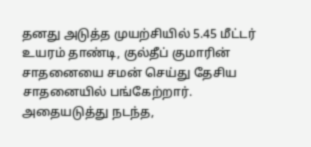தனது அடுத்த முயற்சியில் 5.45 மீட்டர் உயரம் தாண்டி, குல்தீப் குமாரின் சாதனையை சமன் செய்து தேசிய சாதனையில் பங்கேற்றார். அதையடுத்து நடந்த,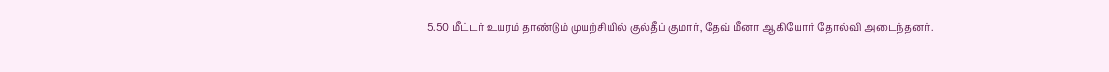5.50 மீட்டர் உயரம் தாண்டும் முயற்சியில் குல்தீப் குமார், தேவ் மீனா ஆகியோர் தோல்வி அடைந்தனர்.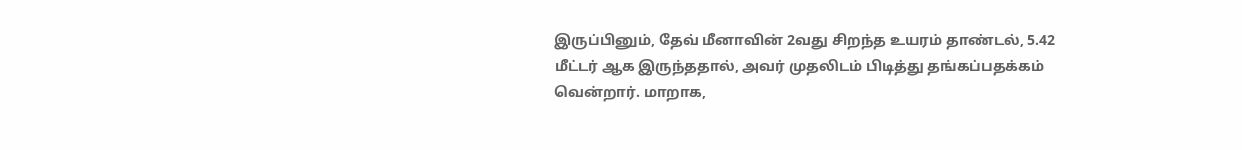இருப்பினும், தேவ் மீனாவின் 2வது சிறந்த உயரம் தாண்டல், 5.42 மீட்டர் ஆக இருந்ததால், அவர் முதலிடம் பிடித்து தங்கப்பதக்கம் வென்றார். மாறாக,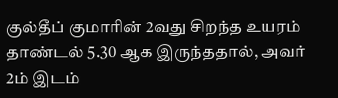குல்தீப் குமாரின் 2வது சிறந்த உயரம் தாண்டல் 5.30 ஆக இருந்ததால், அவர் 2ம் இடம்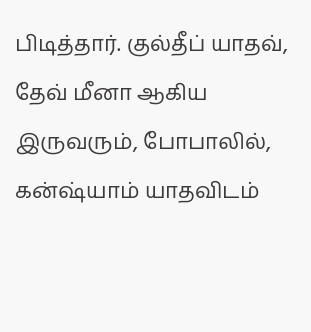பிடித்தார். குல்தீப் யாதவ், தேவ் மீனா ஆகிய இருவரும், போபாலில், கன்ஷ்யாம் யாதவிடம்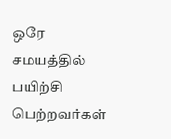ஒரே சமயத்தில் பயிற்சி பெற்றவர்கள்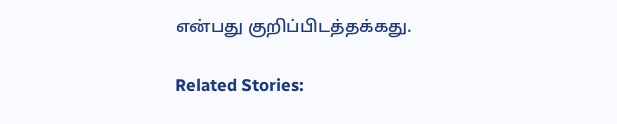என்பது குறிப்பிடத்தக்கது.

Related Stories: